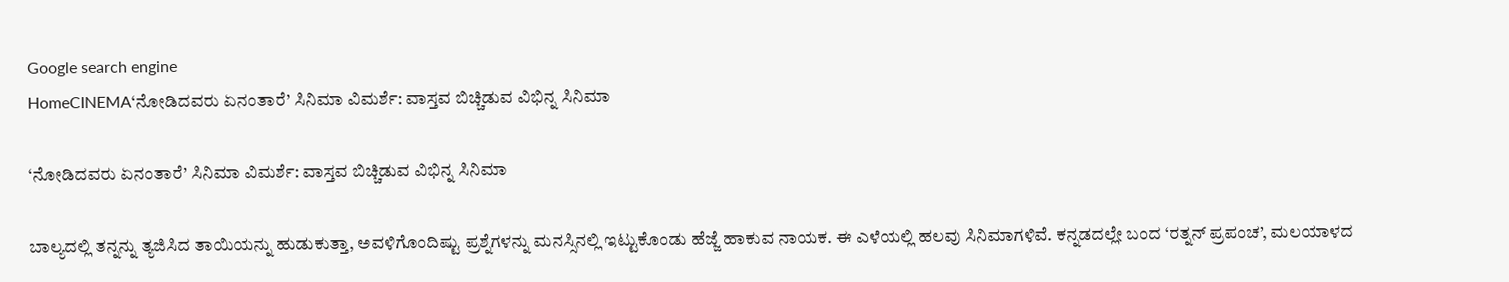Google search engine
HomeCINEMA‘ನೋಡಿದವರು ಏನಂತಾರೆ’ ಸಿನಿಮಾ ವಿಮರ್ಶೆ: ವಾಸ್ತವ ಬಿಚ್ಚಿಡುವ ವಿಭಿನ್ನ ಸಿನಿಮಾ

‘ನೋಡಿದವರು ಏನಂತಾರೆ’ ಸಿನಿಮಾ ವಿಮರ್ಶೆ: ವಾಸ್ತವ ಬಿಚ್ಚಿಡುವ ವಿಭಿನ್ನ ಸಿನಿಮಾ

ಬಾಲ್ಯದಲ್ಲಿ ತನ್ನನ್ನು ತ್ಯಜಿಸಿದ ತಾಯಿಯನ್ನು ಹುಡುಕುತ್ತಾ, ಅವಳಿಗೊಂದಿಷ್ಟು ಪ್ರಶ್ನೆಗಳನ್ನು ಮನಸ್ಸಿನಲ್ಲಿ ಇಟ್ಟುಕೊಂಡು ಹೆಜ್ಜೆ ಹಾಕುವ ನಾಯಕ. ಈ ಎಳೆಯಲ್ಲಿ ಹಲವು ಸಿನಿಮಾಗಳಿವೆ. ಕನ್ನಡದಲ್ಲೇ ಬಂದ ‘ರತ್ನನ್‌ ಪ್ರಪಂಚ’, ಮಲಯಾಳದ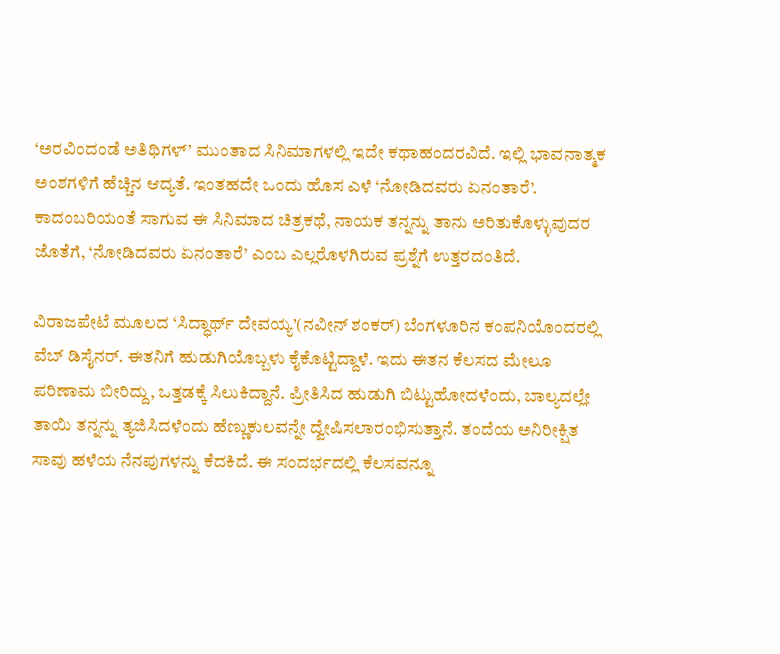‘ಅರವಿಂದಂಡೆ ಅತಿಥಿಗಳ್‌’ ಮುಂತಾದ ಸಿನಿಮಾಗಳಲ್ಲಿ ಇದೇ ಕಥಾಹಂದರವಿದೆ. ಇಲ್ಲಿ ಭಾವನಾತ್ಮಕ ಅಂಶಗಳಿಗೆ ಹೆಚ್ಚಿನ ಆದ್ಯತೆ. ಇಂತಹದೇ ಒಂದು ಹೊಸ ಎಳೆ ‘ನೋಡಿದವರು ಏನಂತಾರೆ’. ಕಾದಂಬರಿಯಂತೆ ಸಾಗುವ ಈ ಸಿನಿಮಾದ ಚಿತ್ರಕಥೆ, ನಾಯಕ ತನ್ನನ್ನು ತಾನು ಅರಿತುಕೊಳ್ಳುವುದರ ಜೊತೆಗೆ, ‘ನೋಡಿದವರು ಏನಂತಾರೆ’ ಎಂಬ ಎಲ್ಲರೊಳಗಿರುವ ಪ್ರಶ್ನೆಗೆ ಉತ್ತರದಂತಿದೆ.

ವಿರಾಜಪೇಟೆ ಮೂಲದ ‘ಸಿದ್ಧಾರ್ಥ್‌ ದೇವಯ್ಯ’(ನವೀನ್‌ ಶಂಕರ್‌) ಬೆಂಗಳೂರಿನ ಕಂಪನಿಯೊಂದರಲ್ಲಿ ವೆಬ್‌ ಡಿಸೈನರ್‌. ಈತನಿಗೆ ಹುಡುಗಿಯೊಬ್ಬಳು ಕೈಕೊಟ್ಟಿದ್ದಾಳೆ. ಇದು ಈತನ ಕೆಲಸದ ಮೇಲೂ ಪರಿಣಾಮ ಬೀರಿದ್ದು, ಒತ್ತಡಕ್ಕೆ ಸಿಲುಕಿದ್ದಾನೆ. ಪ್ರೀತಿಸಿದ ಹುಡುಗಿ ಬಿಟ್ಟುಹೋದಳೆಂದು, ಬಾಲ್ಯದಲ್ಲೇ ತಾಯಿ ತನ್ನನ್ನು ತ್ಯಜಿಸಿದಳೆಂದು ಹೆಣ್ಣುಕುಲವನ್ನೇ ದ್ವೇಷಿಸಲಾರಂಭಿಸುತ್ತಾನೆ. ತಂದೆಯ ಅನಿರೀಕ್ಷಿತ ಸಾವು ಹಳೆಯ ನೆನಪುಗಳನ್ನು ಕೆದಕಿದೆ. ಈ ಸಂದರ್ಭದಲ್ಲಿ ಕೆಲಸವನ್ನೂ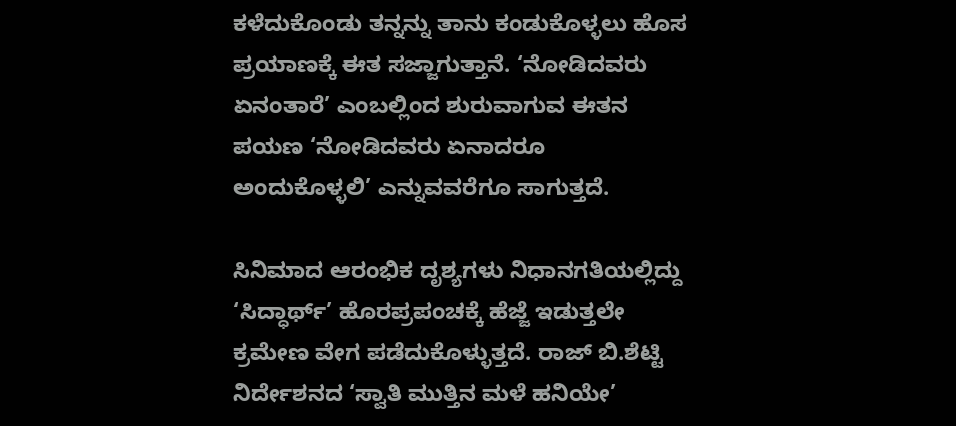ಕಳೆದುಕೊಂಡು ತನ್ನನ್ನು ತಾನು ಕಂಡುಕೊಳ್ಳಲು ಹೊಸ ಪ್ರಯಾಣಕ್ಕೆ ಈತ ಸಜ್ಜಾಗುತ್ತಾನೆ. ‘ನೋಡಿದವರು ಏನಂತಾರೆ’ ಎಂಬಲ್ಲಿಂದ ಶುರುವಾಗುವ ಈತನ ಪಯಣ ‘ನೋಡಿದವರು ಏನಾದರೂ ಅಂದುಕೊಳ್ಳಲಿ’ ಎನ್ನುವವರೆಗೂ ಸಾಗುತ್ತದೆ.

ಸಿನಿಮಾದ ಆರಂಭಿಕ ದೃಶ್ಯಗಳು ನಿಧಾನಗತಿಯಲ್ಲಿದ್ದು ‘ಸಿದ್ಧಾರ್ಥ್‌’ ಹೊರಪ್ರಪಂಚಕ್ಕೆ ಹೆಜ್ಜೆ ಇಡುತ್ತಲೇ ಕ್ರಮೇಣ ವೇಗ ಪಡೆದುಕೊಳ್ಳುತ್ತದೆ. ರಾಜ್‌ ಬಿ.ಶೆಟ್ಟಿ ನಿರ್ದೇಶನದ ‘ಸ್ವಾತಿ ಮುತ್ತಿನ ಮಳೆ ಹನಿಯೇ’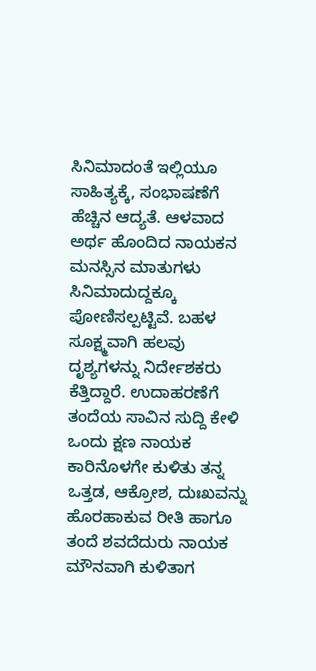ಸಿನಿಮಾದಂತೆ ಇಲ್ಲಿಯೂ ಸಾಹಿತ್ಯಕ್ಕೆ, ಸಂಭಾಷಣೆಗೆ ಹೆಚ್ಚಿನ ಆದ್ಯತೆ. ಆಳವಾದ ಅರ್ಥ ಹೊಂದಿದ ನಾಯಕನ ಮನಸ್ಸಿನ ಮಾತುಗಳು ಸಿನಿಮಾದುದ್ದಕ್ಕೂ ಪೋಣಿಸಲ್ಪಟ್ಟಿವೆ. ಬಹಳ ಸೂಕ್ಷ್ಮವಾಗಿ ಹಲವು ದೃಶ್ಯಗಳನ್ನು ನಿರ್ದೇಶಕರು ಕೆತ್ತಿದ್ದಾರೆ. ಉದಾಹರಣೆಗೆ ತಂದೆಯ ಸಾವಿನ ಸುದ್ದಿ ಕೇಳಿ ಒಂದು ಕ್ಷಣ ನಾಯಕ ಕಾರಿನೊಳಗೇ ಕುಳಿತು ತನ್ನ ಒತ್ತಡ, ಆಕ್ರೋಶ, ದುಃಖವನ್ನು ಹೊರಹಾಕುವ ರೀತಿ ಹಾಗೂ ತಂದೆ ಶವದೆದುರು ನಾಯಕ ಮೌನವಾಗಿ ಕುಳಿತಾಗ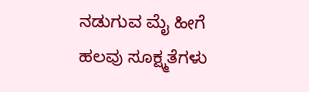ನಡುಗುವ ಮೈ ಹೀಗೆ ಹಲವು ಸೂಕ್ಷ್ಮತೆಗಳು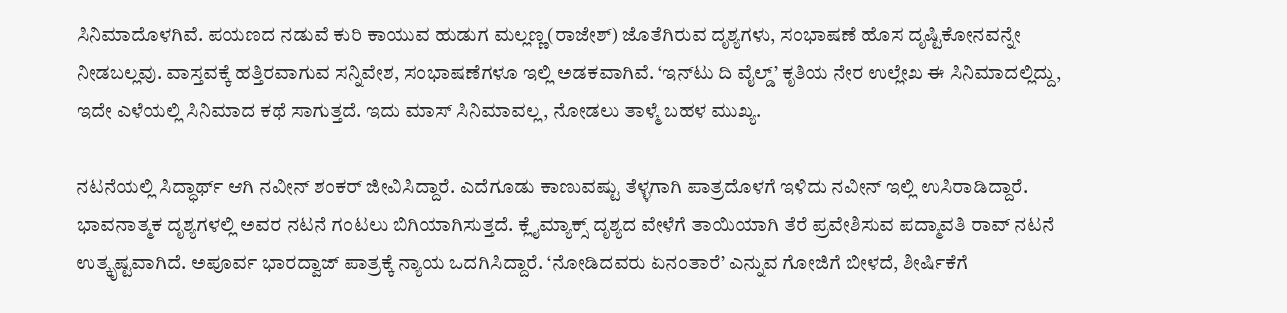ಸಿನಿಮಾದೊಳಗಿವೆ. ಪಯಣದ ನಡುವೆ ಕುರಿ ಕಾಯುವ ಹುಡುಗ ಮಲ್ಲಣ್ಣ(ರಾಜೇಶ್‌) ಜೊತೆಗಿರುವ ದೃಶ್ಯಗಳು, ಸಂಭಾಷಣೆ ಹೊಸ ದೃಷ್ಟಿಕೋನವನ್ನೇ ನೀಡಬಲ್ಲವು. ವಾಸ್ತವಕ್ಕೆ ಹತ್ತಿರವಾಗುವ ಸನ್ನಿವೇಶ, ಸಂಭಾಷಣೆಗಳೂ ಇಲ್ಲಿ ಅಡಕವಾಗಿವೆ. ‘ಇನ್‌ಟು ದಿ ವೈಲ್ಡ್‌’ ಕೃತಿಯ ನೇರ ಉಲ್ಲೇಖ ಈ ಸಿನಿಮಾದಲ್ಲಿದ್ದು, ಇದೇ ಎಳೆಯಲ್ಲಿ ಸಿನಿಮಾದ ಕಥೆ ಸಾಗುತ್ತದೆ. ಇದು ಮಾಸ್‌ ಸಿನಿಮಾವಲ್ಲ, ನೋಡಲು ತಾಳ್ಮೆ ಬಹಳ ಮುಖ್ಯ.

ನಟನೆಯಲ್ಲಿ ಸಿದ್ಧಾರ್ಥ್‌ ಆಗಿ ನವೀನ್‌ ಶಂಕರ್‌ ಜೀವಿಸಿದ್ದಾರೆ. ಎದೆಗೂಡು ಕಾಣುವಷ್ಟು ತೆಳ್ಳಗಾಗಿ ಪಾತ್ರದೊಳಗೆ ಇಳಿದು ನವೀನ್‌ ಇಲ್ಲಿ ಉಸಿರಾಡಿದ್ದಾರೆ. ಭಾವನಾತ್ಮಕ ದೃಶ್ಯಗಳಲ್ಲಿ ಅವರ ನಟನೆ ಗಂಟಲು ಬಿಗಿಯಾಗಿಸುತ್ತದೆ. ಕ್ಲೈಮ್ಯಾಕ್ಸ್‌ ದೃಶ್ಯದ ವೇಳೆಗೆ ತಾಯಿಯಾಗಿ ತೆರೆ ಪ್ರವೇಶಿಸುವ ಪದ್ಮಾವತಿ ರಾವ್‌ ನಟನೆ ಉತ್ಕೃಷ್ಟವಾಗಿದೆ. ಅಪೂರ್ವ ಭಾರದ್ವಾಜ್‌ ಪಾತ್ರಕ್ಕೆ ನ್ಯಾಯ ಒದಗಿಸಿದ್ದಾರೆ. ‘ನೋಡಿದವರು ಏನಂತಾರೆ’ ಎನ್ನುವ ಗೋಜಿಗೆ ಬೀಳದೆ, ಶೀರ್ಷಿಕೆಗೆ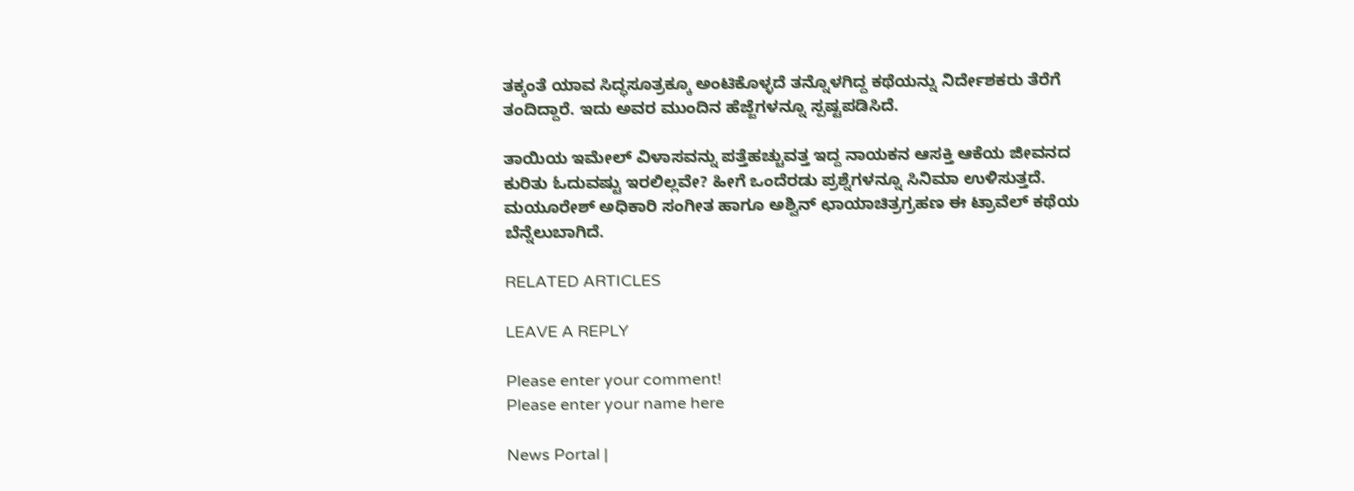ತಕ್ಕಂತೆ ಯಾವ ಸಿದ್ಧಸೂತ್ರಕ್ಕೂ ಅಂಟಿಕೊಳ್ಳದೆ ತನ್ನೊಳಗಿದ್ದ ಕಥೆಯನ್ನು ನಿರ್ದೇಶಕರು ತೆರೆಗೆ ತಂದಿದ್ದಾರೆ. ಇದು ಅವರ ಮುಂದಿನ ಹೆಜ್ಜೆಗಳನ್ನೂ ಸ್ಪಷ್ಟಪಡಿಸಿದೆ.

ತಾಯಿಯ ಇಮೇಲ್‌ ವಿಳಾಸವನ್ನು ಪತ್ತೆಹಚ್ಚುವತ್ತ ಇದ್ದ ನಾಯಕನ ಆಸಕ್ತಿ ಆಕೆಯ ಜೀವನದ ಕುರಿತು ಓದುವಷ್ಟು ಇರಲಿಲ್ಲವೇ? ಹೀಗೆ ಒಂದೆರಡು ಪ್ರಶ್ನೆಗಳನ್ನೂ ಸಿನಿಮಾ ಉಳಿಸುತ್ತದೆ. ಮಯೂರೇಶ್ ಅಧಿಕಾರಿ ಸಂಗೀತ ಹಾಗೂ ಅಶ್ವಿನ್ ಛಾಯಾಚಿತ್ರಗ್ರಹಣ ಈ ಟ್ರಾವೆಲ್‌ ಕಥೆಯ ಬೆನ್ನೆಲುಬಾಗಿದೆ.

RELATED ARTICLES

LEAVE A REPLY

Please enter your comment!
Please enter your name here

News Portal |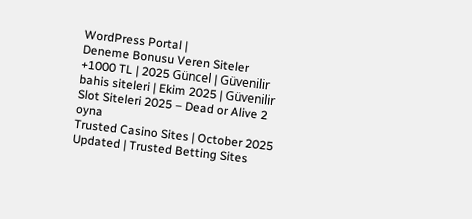WordPress Portal |
Deneme Bonusu Veren Siteler +1000 TL | 2025 Güncel | Güvenilir bahis siteleri | Ekim 2025 | Güvenilir Slot Siteleri 2025 – Dead or Alive 2 oyna
Trusted Casino Sites | October 2025 Updated | Trusted Betting Sites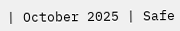| October 2025 | Safe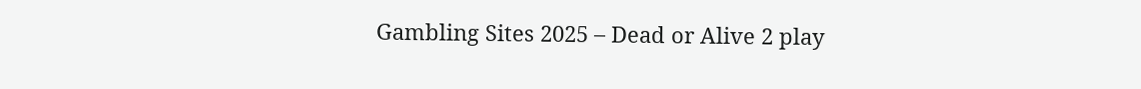Gambling Sites 2025 – Dead or Alive 2 play